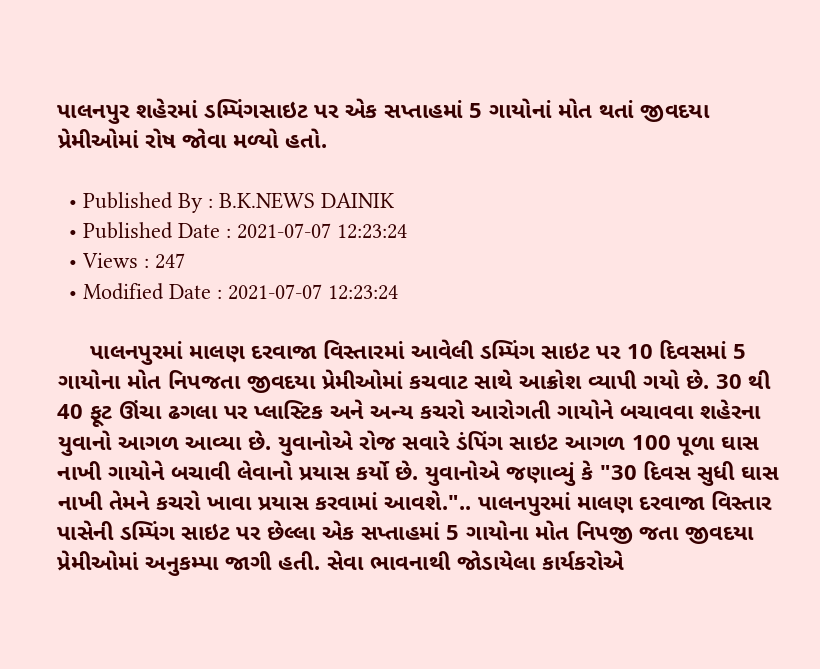પાલનપુર શહેરમાં ડમ્પિંગસાઇટ પર એક સપ્તાહમાં 5 ગાયોનાં મોત થતાં જીવદયા પ્રેમીઓમાં રોષ જોવા મળ્યો હતો.

  • Published By : B.K.NEWS DAINIK
  • Published Date : 2021-07-07 12:23:24
  • Views : 247
  • Modified Date : 2021-07-07 12:23:24

     પાલનપુરમાં માલણ દરવાજા વિસ્તારમાં આવેલી ડમ્પિંગ સાઇટ પર 10 દિવસમાં 5 ગાયોના મોત નિપજતા જીવદયા પ્રેમીઓમાં કચવાટ સાથે આક્રોશ વ્યાપી ગયો છે. 30 થી 40 ફૂટ ઊંચા ઢગલા પર પ્લાસ્ટિક અને અન્ય કચરો આરોગતી ગાયોને બચાવવા શહેરના યુવાનો આગળ આવ્યા છે. યુવાનોએ રોજ સવારે ડંપિંગ સાઇટ આગળ 100 પૂળા ઘાસ નાખી ગાયોને બચાવી લેવાનો પ્રયાસ કર્યો છે. યુવાનોએ જણાવ્યું કે "30 દિવસ સુધી ઘાસ નાખી તેમને કચરો ખાવા પ્રયાસ કરવામાં આવશે.".. પાલનપુરમાં માલણ દરવાજા વિસ્તાર પાસેની ડમ્પિંગ સાઇટ પર છેલ્લા એક સપ્તાહમાં 5 ગાયોના મોત નિપજી જતા જીવદયા પ્રેમીઓમાં અનુકમ્પા જાગી હતી. સેવા ભાવનાથી જોડાયેલા કાર્યકરોએ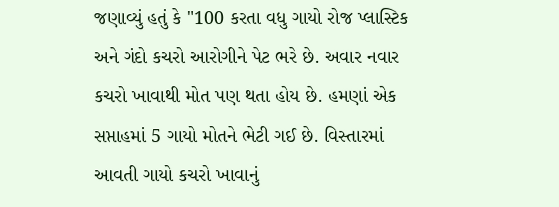જણાવ્યું હતું કે "100 કરતા વધુ ગાયો રોજ પ્લાસ્ટિક અને ગંદો કચરો આરોગીને પેટ ભરે છે. અવાર નવાર કચરો ખાવાથી મોત પણ થતા હોય છે. હમણાં એક સપ્તાહમાં 5 ગાયો મોતને ભેટી ગઈ છે. વિસ્તારમાં આવતી ગાયો કચરો ખાવાનું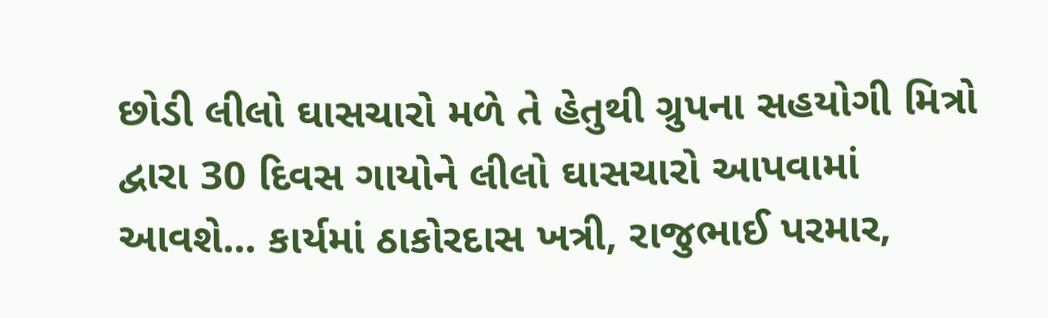છોડી લીલો ઘાસચારો મળે તે હેતુથી ગ્રુપના સહયોગી મિત્રો દ્વારા 30 દિવસ ગાયોને લીલો ઘાસચારો આપવામાં આવશે... કાર્યમાં ઠાકોરદાસ ખત્રી, રાજુભાઈ પરમાર,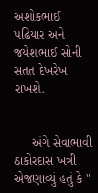અશોકભાઈ પઢિયાર અને જયેશભાઈ સોની સતત દેખરેખ રાખશે.


     અંગે સેવાભાવી ઠાકોરદાસ ખત્રી એજણાવ્યું હતું કે "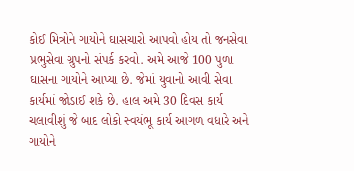કોઈ મિત્રોને ગાયોને ઘાસચારો આપવો હોય તો જનસેવા પ્રભુસેવા ગ્રુપનો સંપર્ક કરવો. અમે આજે 100 પુળા ઘાસના ગાયોને આપ્યા છે. જેમાં યુવાનો આવી સેવા કાર્યમાં જોડાઈ શકે છે. હાલ અમે 30 દિવસ કાર્ય ચલાવીશું જે બાદ લોકો સ્વયંભૂ કાર્ય આગળ વધારે અને ગાયોને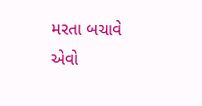મરતા બચાવે એવો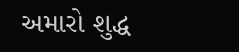અમારો શુદ્ધ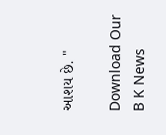આશય છે. "

Download Our B K News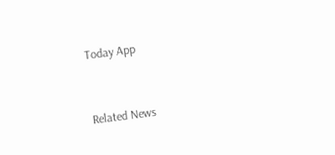Today App



Related News